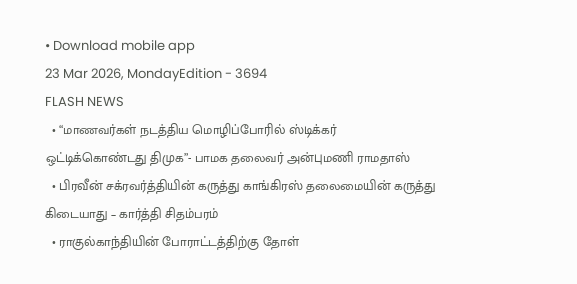• Download mobile app
23 Mar 2026, MondayEdition - 3694
FLASH NEWS
  • “மாணவர்கள் நடத்திய மொழிப்போரில் ஸ்டிக்கர் ஒட்டிக்கொண்டது திமுக”- பாமக தலைவர் அன்புமணி ராமதாஸ்
  • பிரவீன் சக்ரவர்த்தியின் கருத்து காங்கிரஸ் தலைமையின் கருத்து கிடையாது – கார்த்தி சிதம்பரம்
  • ராகுல்காந்தியின் போராட்டத்திற்கு தோள்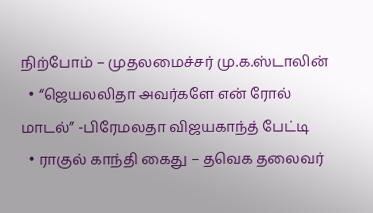நிற்போம் – முதலமைச்சர் மு.க.ஸ்டாலின்
  • “ஜெயலலிதா அவர்களே என் ரோல் மாடல்” -பிரேமலதா விஜயகாந்த் பேட்டி
  • ராகுல் காந்தி கைது – தவெக தலைவர்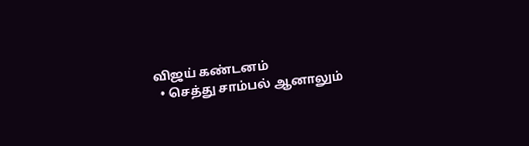விஜய் கண்டனம்
  • செத்து சாம்பல் ஆனாலும்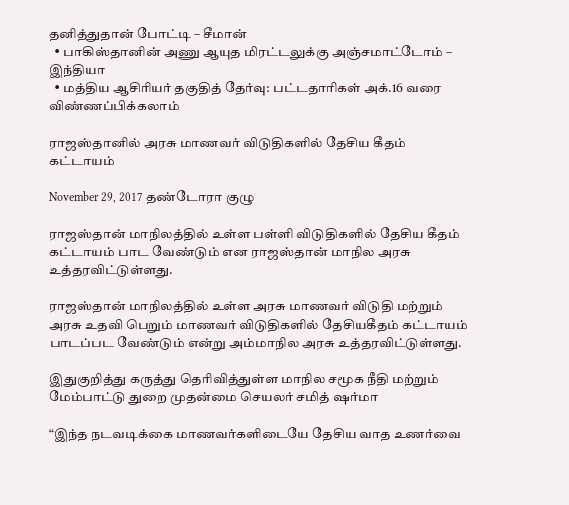தனித்துதான் போட்டி – சீமான்
  • பாகிஸ்தானின் அணு ஆயுத மிரட்டலுக்கு அஞ்சமாட்டோம் – இந்தியா
  • மத்திய ஆசிரியர் தகுதித் தேர்வு: பட்டதாரிகள் அக்.16 வரை விண்ணப்பிக்கலாம்

ராஜஸ்தானில் அரசு மாணவர் விடுதிகளில் தேசிய கீதம் கட்டாயம்

November 29, 2017 தண்டோரா குழு

ராஜஸ்தான் மாநிலத்தில் உள்ள பள்ளி விடுதிகளில் தேசிய கீதம் கட்டாயம் பாட வேண்டும் என ராஜஸ்தான் மாநில அரசு உத்தரவிட்டுள்ளது.

ராஜஸ்தான் மாநிலத்தில் உள்ள அரசு மாணவர் விடுதி மற்றும் அரசு உதவி பெறும் மாணவர் விடுதிகளில் தேசியகீதம் கட்டாயம் பாடப்பட வேண்டும் என்று அம்மாநில அரசு உத்தரவிட்டுள்ளது.

இதுகுறித்து கருத்து தெரிவித்துள்ள மாநில சமூக நீதி மற்றும் மேம்பாட்டு துறை முதன்மை செயலர் சமித் ஷர்மா

“இந்த நடவடிக்கை மாணவர்களிடையே தேசிய வாத உணர்வை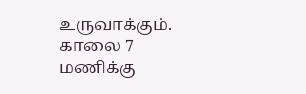உருவாக்கும். காலை 7 மணிக்கு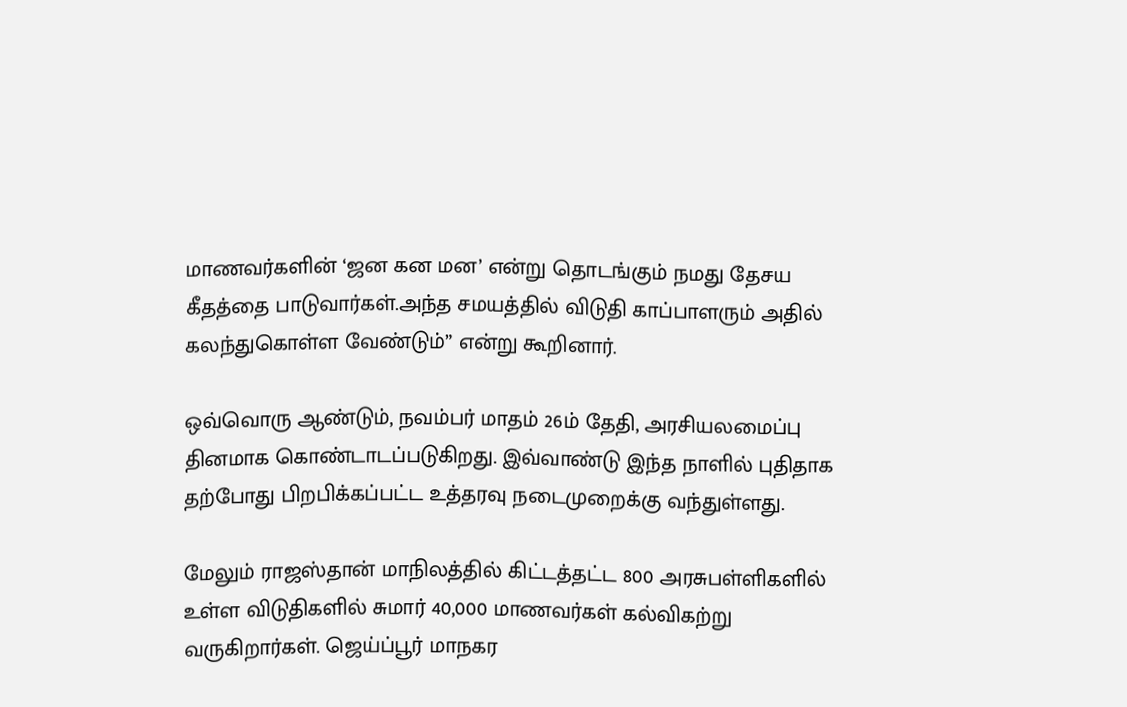மாணவர்களின் ‘ஜன கன மன’ என்று தொடங்கும் நமது தேசய கீதத்தை பாடுவார்கள்.அந்த சமயத்தில் விடுதி காப்பாளரும் அதில் கலந்துகொள்ள வேண்டும்” என்று கூறினார்.

ஒவ்வொரு ஆண்டும், நவம்பர் மாதம் 26ம் தேதி, அரசியலமைப்பு தினமாக கொண்டாடப்படுகிறது. இவ்வாண்டு இந்த நாளில் புதிதாக தற்போது பிறபிக்கப்பட்ட உத்தரவு நடைமுறைக்கு வந்துள்ளது.

மேலும் ராஜஸ்தான் மாநிலத்தில் கிட்டத்தட்ட 800 அரசுபள்ளிகளில் உள்ள விடுதிகளில் சுமார் 40,000 மாணவர்கள் கல்விகற்று வருகிறார்கள். ஜெய்ப்பூர் மாநகர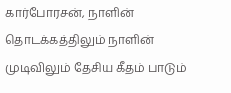கார்போரசன், நாளின் தொடக்கத்திலும் நாளின் முடிவிலும் தேசிய கீதம் பாடும்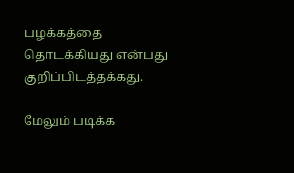பழக்கத்தை தொடக்கியது என்பது குறிப்பிடத்தக்கது.

மேலும் படிக்க